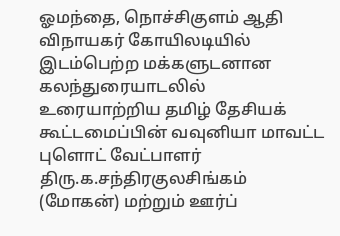ஓமந்தை, நொச்சிகுளம் ஆதி விநாயகர் கோயிலடியில் இடம்பெற்ற மக்களுடனான கலந்துரையாடலில் உரையாற்றிய தமிழ் தேசியக் கூட்டமைப்பின் வவுனியா மாவட்ட புளொட் வேட்பாளர் திரு.க.சந்திரகுலசிங்கம் (மோகன்) மற்றும் ஊர்ப்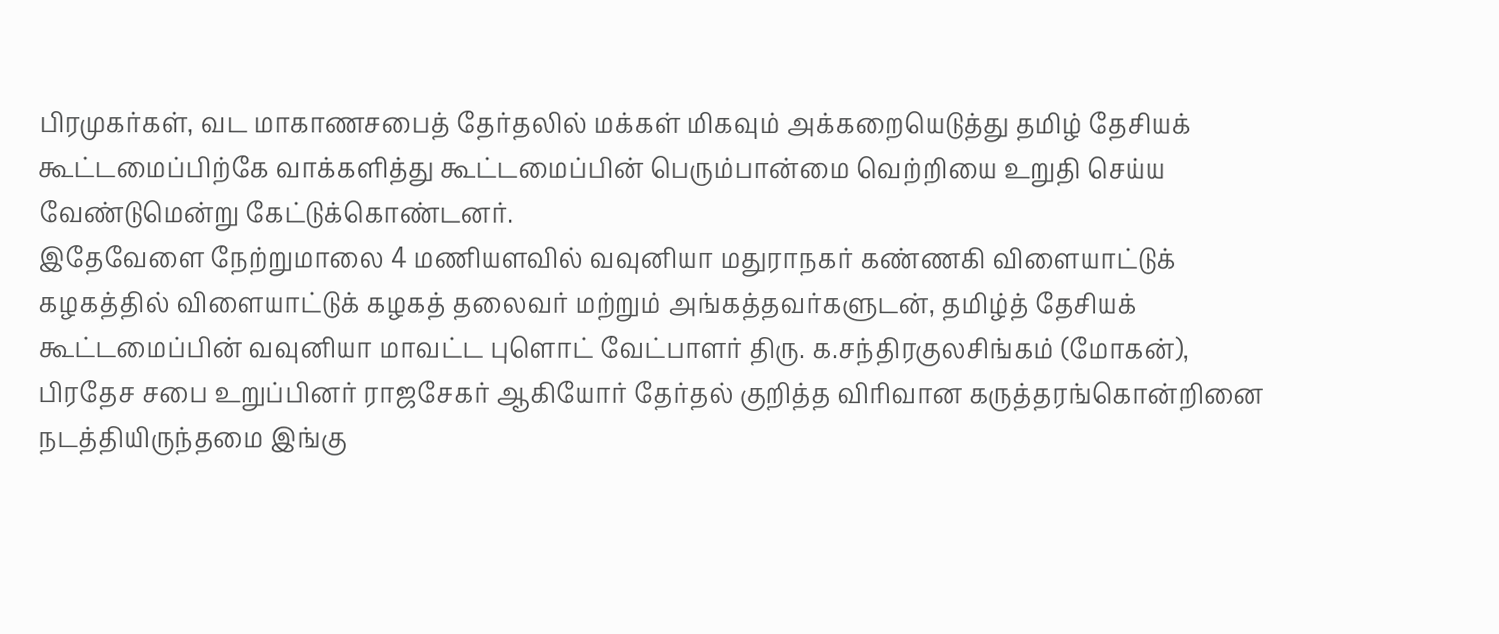பிரமுகர்கள், வட மாகாணசபைத் தேர்தலில் மக்கள் மிகவும் அக்கறையெடுத்து தமிழ் தேசியக் கூட்டமைப்பிற்கே வாக்களித்து கூட்டமைப்பின் பெரும்பான்மை வெற்றியை உறுதி செய்ய வேண்டுமென்று கேட்டுக்கொண்டனர்.
இதேவேளை நேற்றுமாலை 4 மணியளவில் வவுனியா மதுராநகர் கண்ணகி விளையாட்டுக் கழகத்தில் விளையாட்டுக் கழகத் தலைவர் மற்றும் அங்கத்தவர்களுடன், தமிழ்த் தேசியக் கூட்டமைப்பின் வவுனியா மாவட்ட புளொட் வேட்பாளர் திரு. க.சந்திரகுலசிங்கம் (மோகன்), பிரதேச சபை உறுப்பினர் ராஜசேகர் ஆகியோர் தேர்தல் குறித்த விரிவான கருத்தரங்கொன்றினை நடத்தியிருந்தமை இங்கு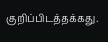குறிப்பிடத்தக்கது.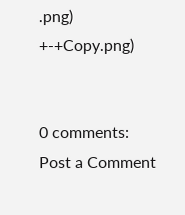.png)
+-+Copy.png)


0 comments:
Post a Comment